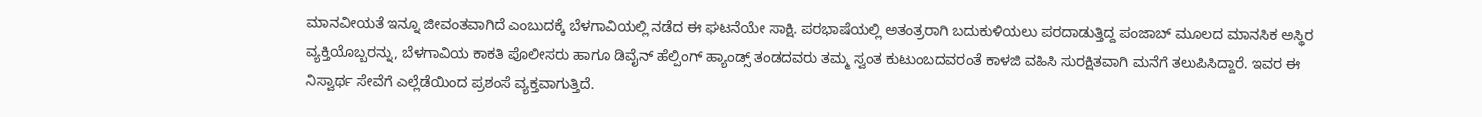ಮಾನವೀಯತೆ ಇನ್ನೂ ಜೀವಂತವಾಗಿದೆ ಎಂಬುದಕ್ಕೆ ಬೆಳಗಾವಿಯಲ್ಲಿ ನಡೆದ ಈ ಘಟನೆಯೇ ಸಾಕ್ಷಿ. ಪರಭಾಷೆಯಲ್ಲಿ ಅತಂತ್ರರಾಗಿ ಬದುಕುಳಿಯಲು ಪರದಾಡುತ್ತಿದ್ದ ಪಂಜಾಬ್ ಮೂಲದ ಮಾನಸಿಕ ಅಸ್ಥಿರ ವ್ಯಕ್ತಿಯೊಬ್ಬರನ್ನು, ಬೆಳಗಾವಿಯ ಕಾಕತಿ ಪೊಲೀಸರು ಹಾಗೂ ಡಿವೈನ್ ಹೆಲ್ಪಿಂಗ್ ಹ್ಯಾಂಡ್ಸ್ ತಂಡದವರು ತಮ್ಮ ಸ್ವಂತ ಕುಟುಂಬದವರಂತೆ ಕಾಳಜಿ ವಹಿಸಿ ಸುರಕ್ಷಿತವಾಗಿ ಮನೆಗೆ ತಲುಪಿಸಿದ್ದಾರೆ. ಇವರ ಈ ನಿಸ್ವಾರ್ಥ ಸೇವೆಗೆ ಎಲ್ಲೆಡೆಯಿಂದ ಪ್ರಶಂಸೆ ವ್ಯಕ್ತವಾಗುತ್ತಿದೆ.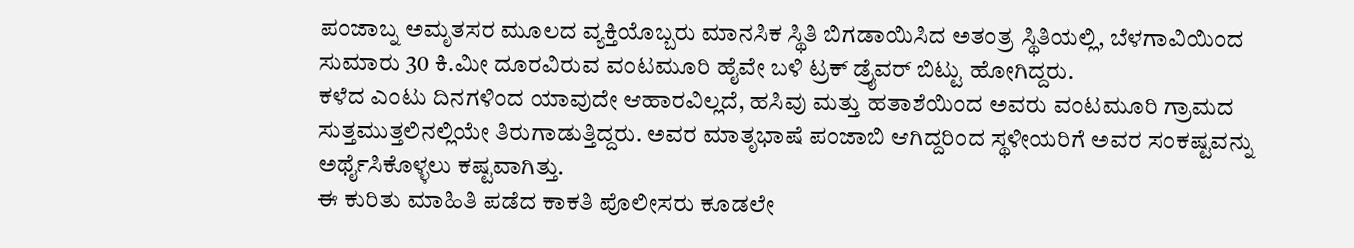ಪಂಜಾಬ್ನ ಅಮೃತಸರ ಮೂಲದ ವ್ಯಕ್ತಿಯೊಬ್ಬರು ಮಾನಸಿಕ ಸ್ಥಿತಿ ಬಿಗಡಾಯಿಸಿದ ಅತಂತ್ರ ಸ್ಥಿತಿಯಲ್ಲಿ, ಬೆಳಗಾವಿಯಿಂದ ಸುಮಾರು 30 ಕಿ.ಮೀ ದೂರವಿರುವ ವಂಟಮೂರಿ ಹೈವೇ ಬಳಿ ಟ್ರಕ್ ಡ್ರೈವರ್ ಬಿಟ್ಟು ಹೋಗಿದ್ದರು.
ಕಳೆದ ಎಂಟು ದಿನಗಳಿಂದ ಯಾವುದೇ ಆಹಾರವಿಲ್ಲದೆ, ಹಸಿವು ಮತ್ತು ಹತಾಶೆಯಿಂದ ಅವರು ವಂಟಮೂರಿ ಗ್ರಾಮದ ಸುತ್ತಮುತ್ತಲಿನಲ್ಲಿಯೇ ತಿರುಗಾಡುತ್ತಿದ್ದರು. ಅವರ ಮಾತೃಭಾಷೆ ಪಂಜಾಬಿ ಆಗಿದ್ದರಿಂದ ಸ್ಥಳೀಯರಿಗೆ ಅವರ ಸಂಕಷ್ಟವನ್ನು ಅರ್ಥೈಸಿಕೊಳ್ಳಲು ಕಷ್ಟವಾಗಿತ್ತು.
ಈ ಕುರಿತು ಮಾಹಿತಿ ಪಡೆದ ಕಾಕತಿ ಪೊಲೀಸರು ಕೂಡಲೇ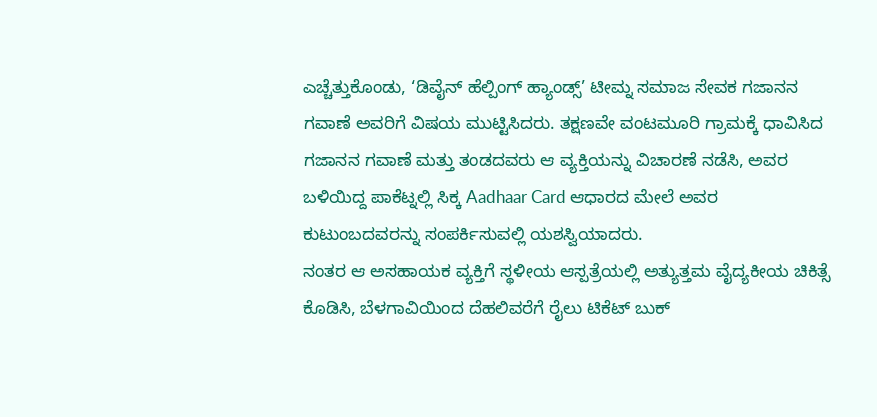ಎಚ್ಚೆತ್ತುಕೊಂಡು, ‘ಡಿವೈನ್ ಹೆಲ್ಪಿಂಗ್ ಹ್ಯಾಂಡ್ಸ್’ ಟೀಮ್ನ ಸಮಾಜ ಸೇವಕ ಗಜಾನನ ಗವಾಣೆ ಅವರಿಗೆ ವಿಷಯ ಮುಟ್ಟಿಸಿದರು. ತಕ್ಷಣವೇ ವಂಟಮೂರಿ ಗ್ರಾಮಕ್ಕೆ ಧಾವಿಸಿದ ಗಜಾನನ ಗವಾಣೆ ಮತ್ತು ತಂಡದವರು ಆ ವ್ಯಕ್ತಿಯನ್ನು ವಿಚಾರಣೆ ನಡೆಸಿ, ಅವರ ಬಳಿಯಿದ್ದ ಪಾಕೆಟ್ನಲ್ಲಿ ಸಿಕ್ಕ Aadhaar Card ಆಧಾರದ ಮೇಲೆ ಅವರ ಕುಟುಂಬದವರನ್ನು ಸಂಪರ್ಕಿಸುವಲ್ಲಿ ಯಶಸ್ವಿಯಾದರು.
ನಂತರ ಆ ಅಸಹಾಯಕ ವ್ಯಕ್ತಿಗೆ ಸ್ಥಳೀಯ ಆಸ್ಪತ್ರೆಯಲ್ಲಿ ಅತ್ಯುತ್ತಮ ವೈದ್ಯಕೀಯ ಚಿಕಿತ್ಸೆ ಕೊಡಿಸಿ, ಬೆಳಗಾವಿಯಿಂದ ದೆಹಲಿವರೆಗೆ ರೈಲು ಟಿಕೆಟ್ ಬುಕ್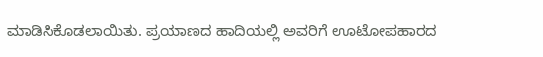ಮಾಡಿಸಿಕೊಡಲಾಯಿತು. ಪ್ರಯಾಣದ ಹಾದಿಯಲ್ಲಿ ಅವರಿಗೆ ಊಟೋಪಹಾರದ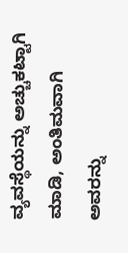ವ್ಯವಸ್ಥೆಯನ್ನು ಅಚ್ಚುಕಟ್ಟಾಗಿ ಮಾಡಿ, ಅಂತಿಮವಾಗಿ ಅವರನ್ನು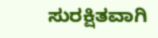ಸುರಕ್ಷಿತವಾಗಿ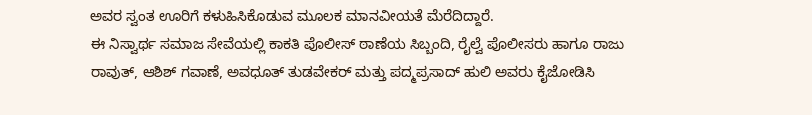ಅವರ ಸ್ವಂತ ಊರಿಗೆ ಕಳುಹಿಸಿಕೊಡುವ ಮೂಲಕ ಮಾನವೀಯತೆ ಮೆರೆದಿದ್ದಾರೆ.
ಈ ನಿಸ್ವಾರ್ಥ ಸಮಾಜ ಸೇವೆಯಲ್ಲಿ ಕಾಕತಿ ಪೊಲೀಸ್ ಠಾಣೆಯ ಸಿಬ್ಬಂದಿ, ರೈಲ್ವೆ ಪೊಲೀಸರು ಹಾಗೂ ರಾಜು ರಾವುತ್, ಆಶಿಶ್ ಗವಾಣೆ, ಅವಧೂತ್ ತುಡವೇಕರ್ ಮತ್ತು ಪದ್ಮಪ್ರಸಾದ್ ಹುಲಿ ಅವರು ಕೈಜೋಡಿಸಿ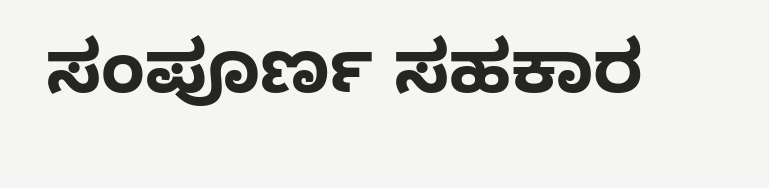ಸಂಪೂರ್ಣ ಸಹಕಾರ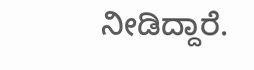ನೀಡಿದ್ದಾರೆ.